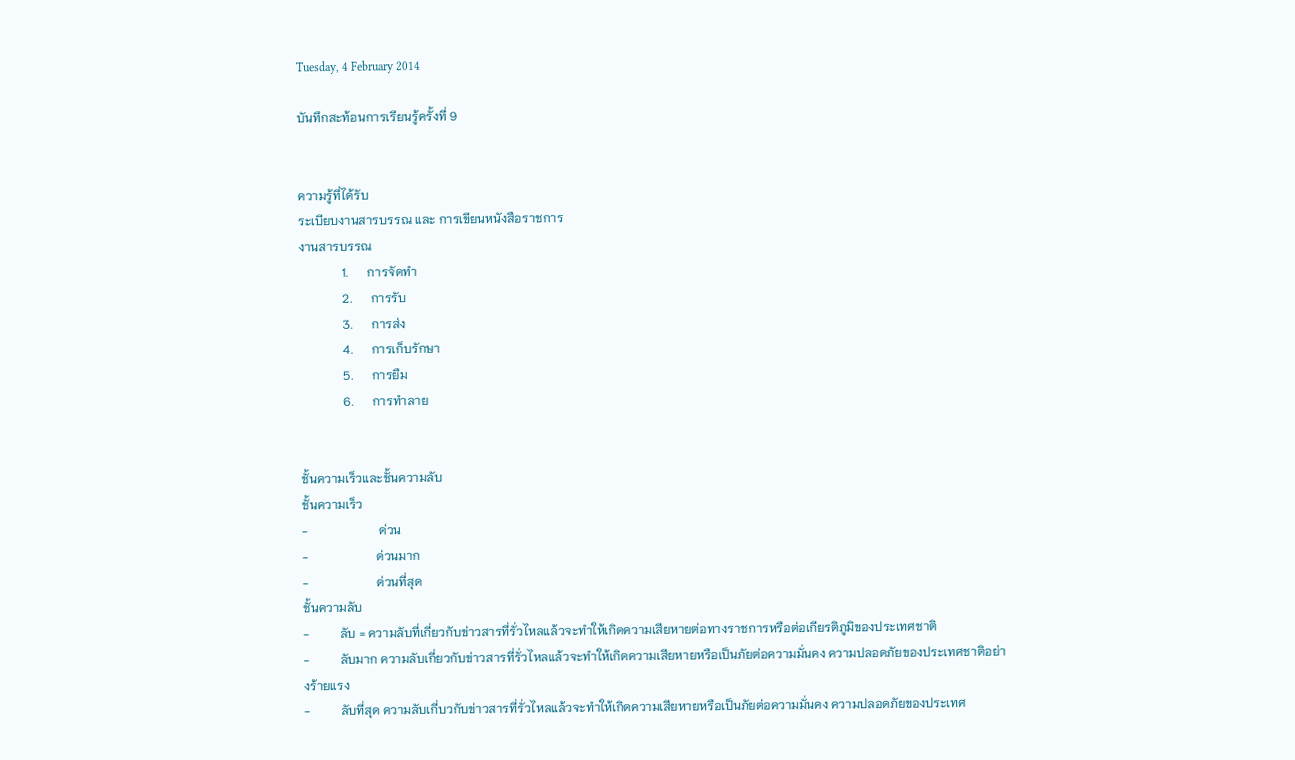Tuesday, 4 February 2014

บันทึกสะท้อนการเรียนรู้ครั้งที่ 9


ความรู้ที่ได้รับ
ระเบียบงานสารบรรณ และ การเขียนหนังสือราชการ
งานสารบรรณ
              1.      การจัดทำ
              2.      การรับ
              3.      การส่ง
              4.      การเก็บรักษา
              5.      การยืม
              6.      การทำลาย


ชั้นความเร็วและชั้นความลับ
ชั้นความเร็ว
-                       ด่วน
-                      ด่วนมาก
-                      ด่วนที่สุด
ชั้นความลับ
-          ลับ = ความลับที่เกี่ยวกับข่าวสารที่รั่วไหลแล้วจะทำให้เกิดความเสียหายต่อทางราชการหรือต่อเกียรติภูมิของประเทศชาติ
-          ลับมาก ความลับเกี่ยวกับข่าวสารที่รั่วไหลแล้วจะทำให้เกิดความเสียหายหรือเป็นภัยต่อความมั่นคง ความปลอดภัยของประเทศชาติอย่างร้ายแรง
-          ลับที่สุด ความลับเกี่บวกับข่าวสารที่รั่วไหลแล้วจะทำให้เกิดความเสียหายหรือเป็นภัยต่อความมั่นคง ความปลอดภัยของประเทศ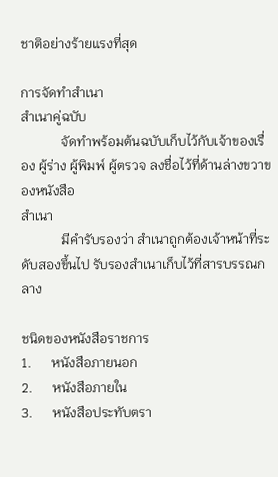ชาติอย่างร้ายแรงที่สุด

การจัดทำสำเนา
สำเนาคู่ฉบับ
            จัดทำพร้อมต้นฉบับเก็บไว้กับเจ้าของเรื่อง ผู้ร่าง ผู้พิมพ์ ผู้ตรวจ ลงชื่อไว้ที่ด้านล่างขวาของหนังสือ
สำเนา
            มีคำรับรองว่า สำเนาถูกต้องเจ้าหน้าที่ระดับสองขึ้นไป รับรองสำเนาเก็บไว้ที่สารบรรณกลาง

ชนิดของหนังสือราชการ
1.      หนังสือภายนอก
2.      หนังสือภายใน
3.      หนังสือประทับตรา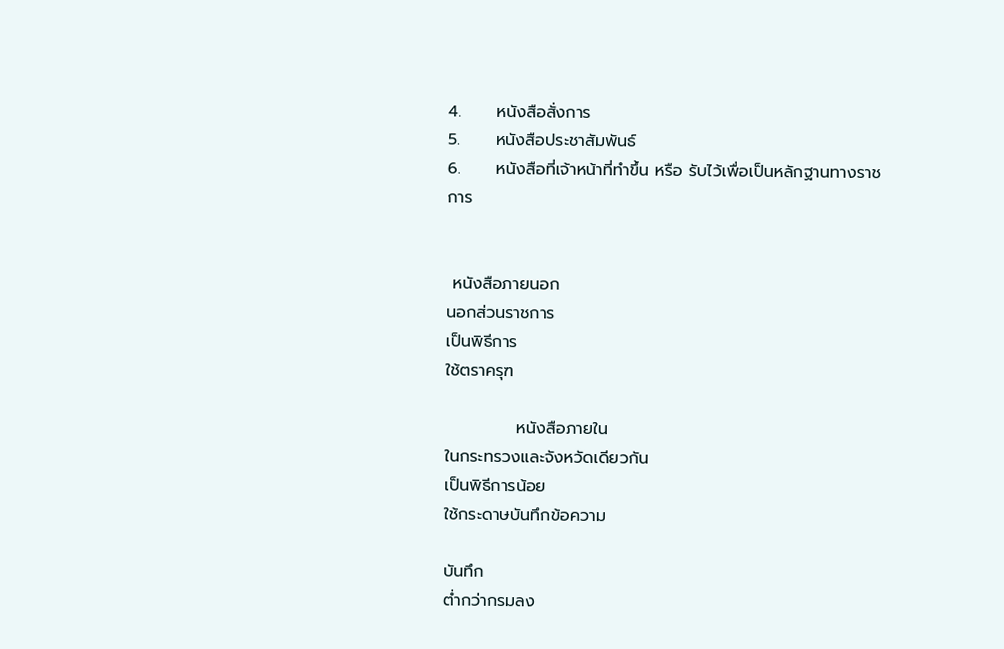4.      หนังสือสั่งการ
5.      หนังสือประชาสัมพันธ์
6.      หนังสือที่เจ้าหน้าที่ทำขึ้น หรือ รับไว้เพื่อเป็นหลักฐานทางราชการ


 หนังสือภายนอก
นอกส่วนราชการ
เป็นพิธีการ
ใช้ตราครุฑ

            หนังสือภายใน
ในกระทรวงและจังหวัดเดียวกัน
เป็นพิธีการน้อย
ใช้กระดาษบันทึกข้อความ

บันทึก
ต่ำกว่ากรมลง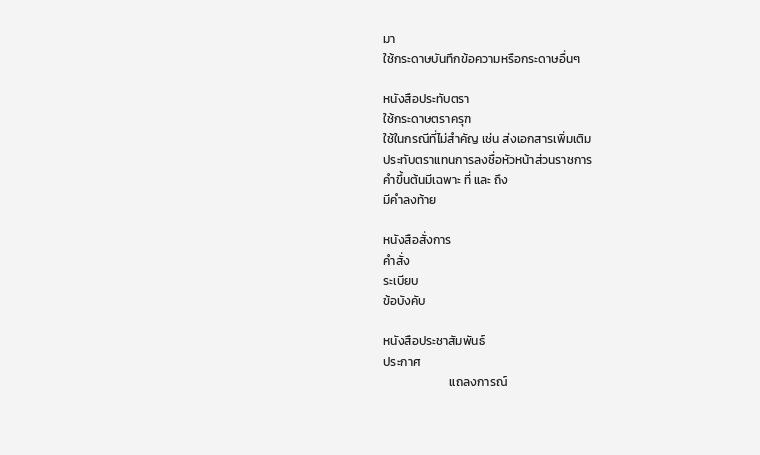มา
ใช้กระดาษบันทึกข้อความหรือกระดาษอื่นๆ

หนังสือประทับตรา
ใช้กระดาษตราครุฑ
ใช้ในกรณีที่ไม่สำคัญ เช่น ส่งเอกสารเพิ่มเติม
ประทับตราแทนการลงชื่อหัวหน้าส่วนราชการ
คำขึ้นต้นมีเฉพาะ ที่ และ ถึง
มีคำลงท้าย

หนังสือสั่งการ
คำสั่ง
ระเบียบ
ข้อบังคับ

หนังสือประชาสัมพันธ์
ประกาศ
                        แถลงการณ์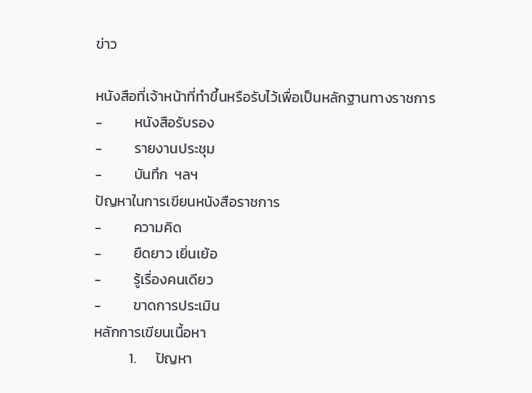ข่าว

หนังสือที่เจ้าหน้าที่ทำขึ้นหรือรับไว้เพื่อเป็นหลักฐานทางราชการ
-          หนังสือรับรอง
-          รายงานประชุม
-          บันทึก  ฯลฯ
ปัญหาในการเขียนหนังสือราชการ
-          ความคิด
-          ยืดยาว เยิ่นเย้อ
-          รู้เรื่องคนเดียว
-          ขาดการประเมิน
หลักการเขียนเนื้อหา
           1.      ปัญหา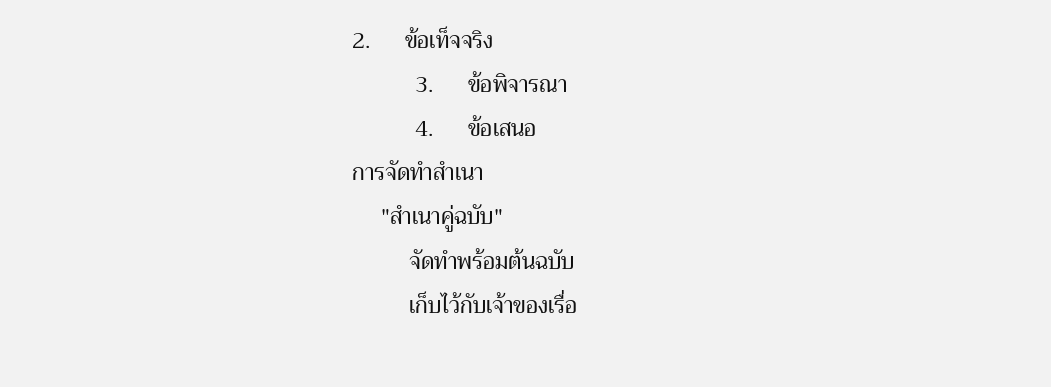2.      ข้อเท็จจริง
           3.      ข้อพิจารณา
           4.      ข้อเสนอ
การจัดทำสำเนา
     "สำเนาคู่ฉบับ"
          จัดทำพร้อมต้นฉบับ
          เก็บไว้กับเจ้าของเรื่อ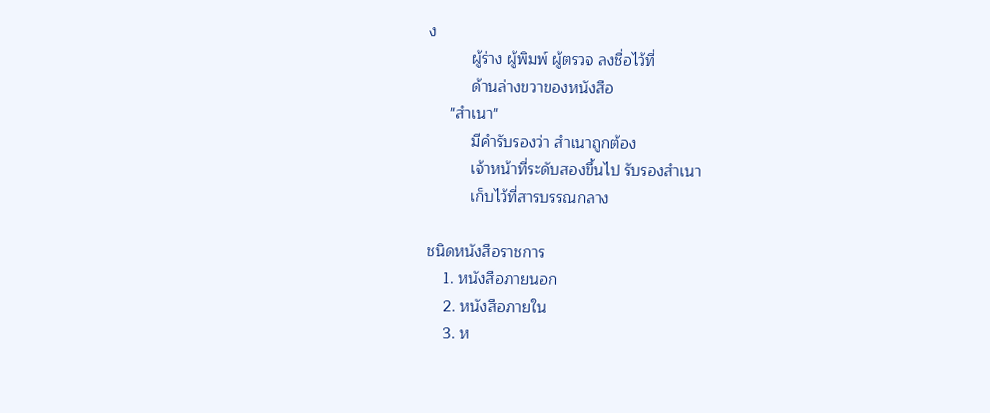ง
          ผู้ร่าง ผู้พิมพ์ ผู้ตรวจ ลงชื่อไว้ที่
          ด้านล่างขวาของหนังสือ
     "สำเนา"
          มีคำรับรองว่า สำเนาถูกต้อง
          เจ้าหน้าที่ระดับสองขึ้นไป รับรองสำเนา
          เก็บไว้ที่สารบรรณกลาง

ชนิดหนังสือราชการ
    1. หนังสือภายนอก
    2. หนังสือภายใน
    3. ห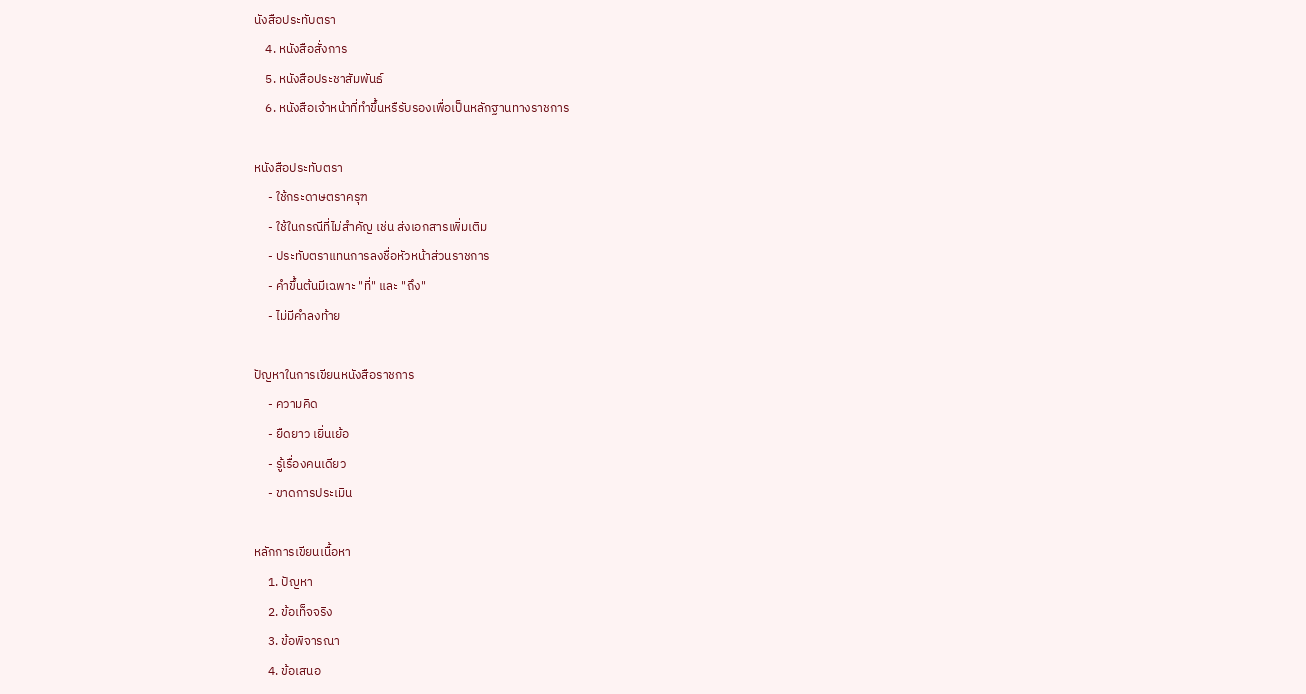นังสือประทับตรา
    4. หนังสือสั่งการ
    5. หนังสือประชาสัมพันธ์
    6. หนังสือเจ้าหน้าที่ทำขึ้นหรืรับรองเพื่อเป็นหลักฐานทางราชการ

หนังสือประทับตรา
     - ใช้กระดาษตราครุฑ
     - ใช้ในกรณีที่ไม่สำคัญ เช่น ส่งเอกสารเพิ่มเติม
     - ประทับตราแทนการลงชื่อหัวหน้าส่วนราชการ
     - คำขึ้นต้นมีเฉพาะ "ที่" และ "ถึง"
     - ไม่มีคำลงท้าย

ปัญหาในการเขียนหนังสือราชการ
     - ความคิด
     - ยืดยาว เยิ่นเย้อ
     - รู้เรื่องคนเดียว
     - ขาดการประเมิน

หลักการเขียนเนื้อหา
     1. ปัญหา
     2. ข้อเท็จจริง
     3. ข้อพิจารณา
     4. ข้อเสนอ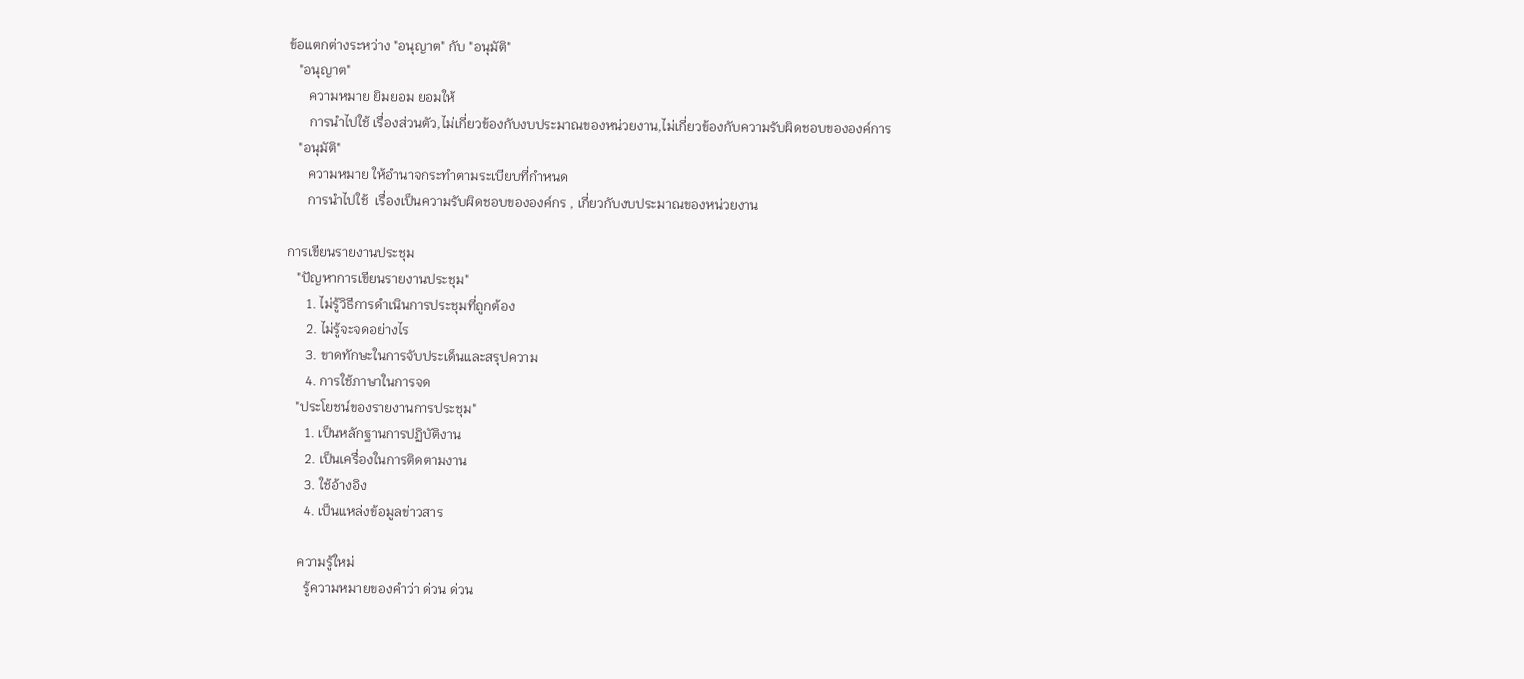ข้อแตกต่างระหว่าง "อนุญาต" กับ "อนุมัติ"
   "อนุญาต"
      ความหมาย ยิมยอม ยอมให้
      การนำไปใช้ เรื่องส่วนตัว,ไม่เกี่ยวข้องกับงบประมาณของหน่วยงาน,ไม่เกี่ยวข้องกับความรับผิดชอบขององค์การ
   "อนุมัติ"
      ความหมาย ให้อำนาจกระทำตามระเบียบที่กำหนด
      การนำไปใช้  เรื่องเป็นความรับผิดชอบขององค์กร , เกี่ยวกับงบประมาณของหน่วยงาน

การเขียนรายงานประชุม
   "ปัญหาการเขียนรายงานประชุม"
      1. ไม่รู้วิธีการดำเนินการประชุมที่ถูกต้อง
      2. ไม่รู้จะจดอย่างไร
      3. ขาดทักษะในการจับประเด็นและสรุปความ
      4. การใช้ภาษาในการจด
   "ประโยชน์ของรายงานการประชุม"
      1. เป็นหลักฐานการปฏิบัติงาน
      2. เป็นเครื่องในการติดตามงาน
      3. ใช้อ้างอิง
      4. เป็นแหล่งข้อมูลข่าวสาร

    ความรู้ใหม่
      รู้ความหมายของคำว่า ด่วน ด่วน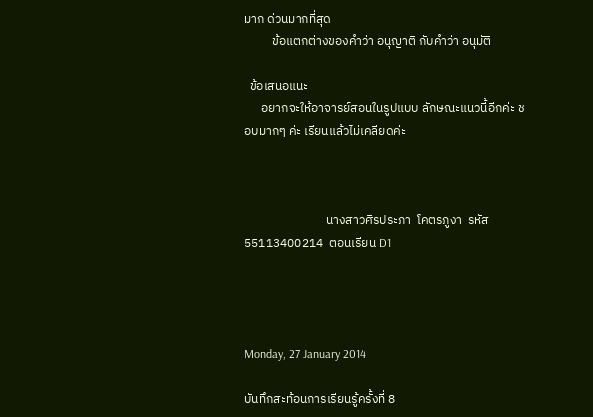มาก ด่วนมากที่สุด
          ข้อแตกต่างของคำว่า อนุญาติ กับคำว่า อนุมัติ

  ข้อเสนอแนะ
      อยากจะให้อาจารย์สอนในรูปแบบ ลักษณะแนวนี้อีกค่ะ ชอบมากๆ ค่ะ เรียนแล้วไม่เคลียดค่ะ



                             นางสาวศิรประภา  โคตรภูงา  รหัส 55113400214  ตอนเรียน D1




Monday, 27 January 2014

บันทึกสะท้อนการเรียนรู้ครั้งที่ 8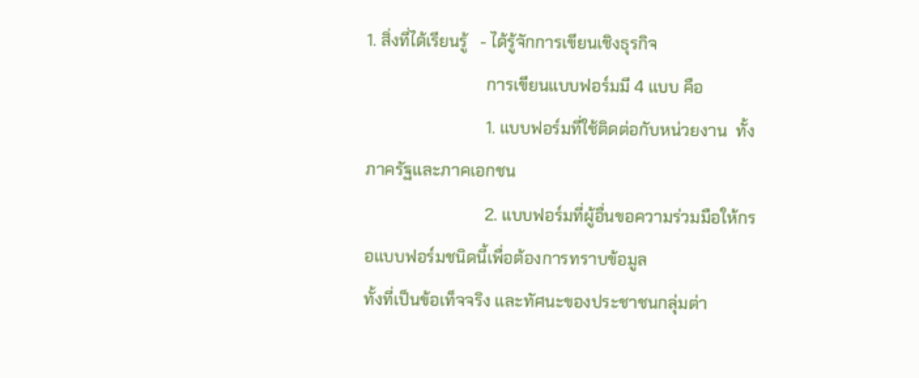1. สิ่งที่ได้เรียนรู้   - ได้รู้จักการเขียนเชิงธุรกิจ
                             การเขียนแบบฟอร์มมี 4 แบบ คือ
                             1. แบบฟอร์มที่ใช้ติดต่อกับหน่วยงาน  ทั้งภาครัฐและภาคเอกชน
                             2. แบบฟอร์มที่ผู้อื่นขอความร่วมมือให้กรอแบบฟอร์มชนิดนี้เพื่อต้องการทราบข้อมูล                                    ทั้งที่เป็นข้อเท็จจริง และทัศนะของประชาชนกลุ่มต่า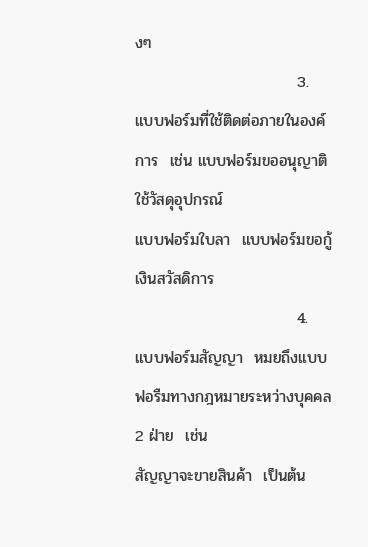งๆ
                             3. แบบฟอร์มที่ใช้ติดต่อภายในองค์การ  เช่น แบบฟอร์มขออนุญาติใช้วัสดุอุปกรณ์                                      แบบฟอร์มใบลา  แบบฟอร์มขอกู้เงินสวัสดิการ
                             4. แบบฟอร์มสัญญา  หมยถึงแบบฟอรืมทางกฎหมายระหว่างบุคคล 2 ฝ่าย  เช่น                                           สัญญาจะขายสินค้า  เป็นต้น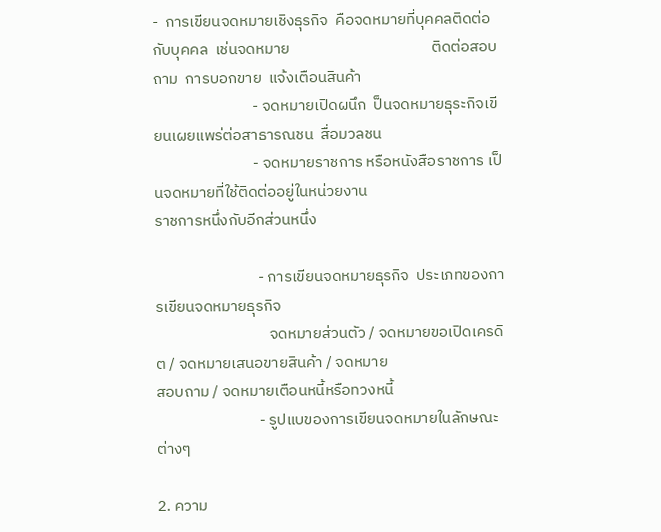-  การเขียนจดหมายเชิงธุรกิจ  คือจดหมายที่บุคคลติดต่อกับบุคคล  เช่นจดหมาย                                        ติดต่อสอบถาม  การบอกขาย  แจ้งเตือนสินค้า
                            - จดหมายเปิดผนึก  ป็นจดหมายธุระกิจเขียนเผยแพร่ต่อสาธารณชน  สื่อมวลชน
                            - จดหมายราชการ หรือหนังสือราชการ เป็นจดหมายที่ใช้ติดต่ออยู่ในหน่วยงาน                                          ราชการหนึ่งกับอีกส่วนหนึ่ง

                             - การเขียนจดหมายธุรกิจ  ประเภทของการเขียนจดหมายธุรกิจ
                                จดหมายส่วนตัว / จดหมายขอเปิดเครดิต / จดหมายเสนอขายสินค้า / จดหมาย                                        สอบถาม / จดหมายเตือนหนี้หรือทวงหนี้
                             - รูปแบของการเขียนจดหมายในลักษณะต่างๆ

2. ความ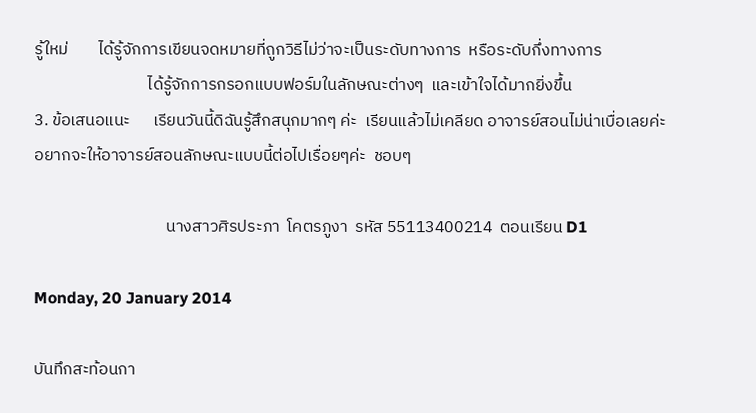รู้ใหม่        ได้รู้จักการเขียนจดหมายที่ถูกวิธีไม่ว่าจะเป็นระดับทางการ  หรือระดับกึ่งทางการ
                              ได้รู้จักการกรอกแบบฟอร์มในลักษณะต่างๆ  และเข้าใจได้มากยิ่งขึ้น
3. ข้อเสนอแนะ      เรียนวันนี้ดิฉันรู้สึกสนุกมากๆ ค่ะ  เรียนแล้วไม่เคลียด อาจารย์สอนไม่น่าเบื่อเลยค่ะ                                   อยากจะให้อาจารย์สอนลักษณะแบบนี้ต่อไปเรื่อยๆค่ะ  ชอบๆ

                                   นางสาวศิรประภา  โคตรภูงา  รหัส 55113400214  ตอนเรียน D1

Monday, 20 January 2014

บันทึกสะท้อนกา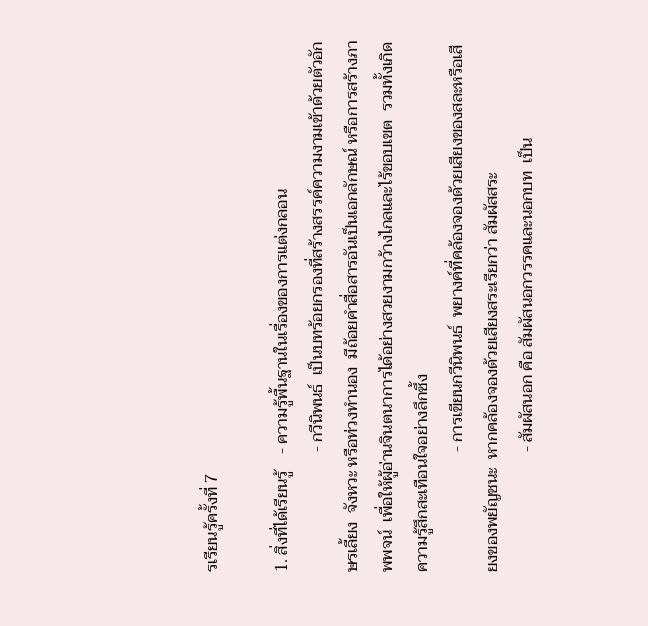รเรียนรู้ครั้งที่ 7

1. สิ่งที่ได้เรียนรู้    - ความรู้พื้นฐานในเรื่องของการแต่งกลอน
                             - กวีนิพนธ์  เป็นบทร้อยกรองที่สร้างสรรค์ความงามเข้าด้วยตัวอักษรเลี้ยง  จังหวะ หรือท่วงทำนอง  มีถ้อยคำสื่อสารอันเป็นเอกลักษณ์ หรือการสร้างภาพพจน์  เพื่อให้ผู้อ่านจินตนาการได้อย่างสวยงามกว้างไกลและไร้ขอบเขต  รวมทั้งเกิดความรู้สึกสะเทือนใจอย่างลึกซึ้ง
                             - การเขียนกวีนิพนธ์  พยางค์ที่คล้องจองด้วยเสียงของสละหรือเสียงของพยัญชนะ  หากคล้องจองด้วยเสียงสระเรียกว่า สัมผัสสระ
                             - สัมผัสนอก คือ สัมผัสนอกวรรคและนอกบท  เป็น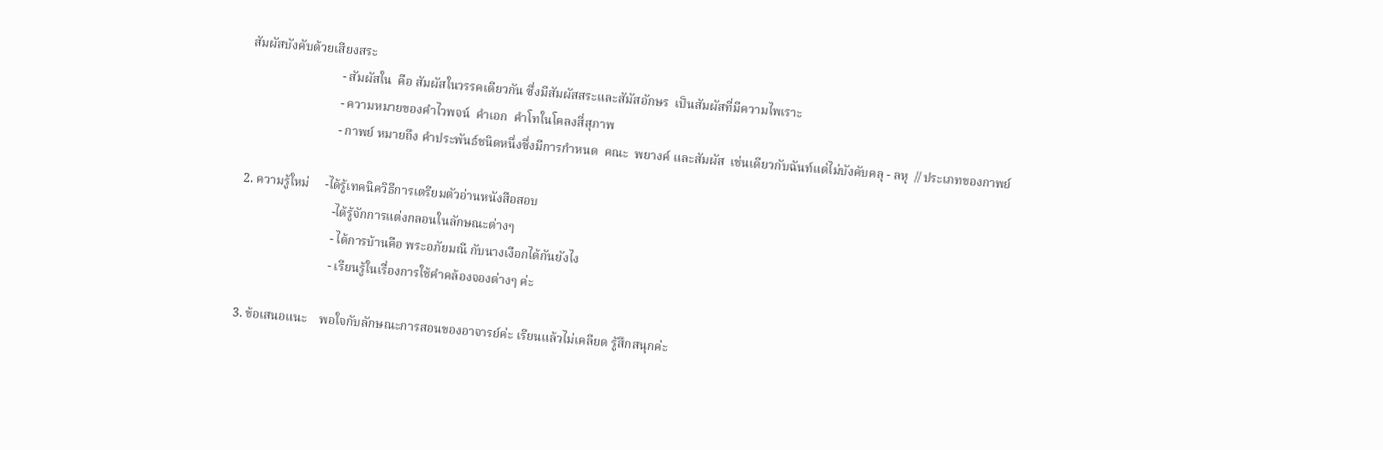สัมผัสบังคับด้วยเสียงสระ
                             - สัมผัสใน  คือ สัมผัสในวรรคเดียวกัน ซึ่งมีสัมผัสสระและสัมัสอักษร  เป็นสัมผัสที่มีความไพเราะ
                             - ความหมายของคำไวพจน์  คำเอก  คำโทในโคลงสี่สุภาพ
                             - กาพย์ หมายถึง คำประพันธ์ชนิดหนึ่งซึ่งมีการกำหนด  คณะ  พยางค์ และสัมผัส  เช่นเดียวกับฉันท์แต่ไม่บังคับคลุ - ลหุ  // ประเภทของกาพย์

2. ความรู้ใหม่     -ได้รู้เทคนิควิธีการเตรียมตัวอ่านหนังสือสอบ
                             -ได้รู้จักการแต่งกลอนในลักษณะต่างๆ
                             - ได้การบ้านคือ พระอภัยมณี กับนางเงือกได้กันยังไง
                             - เรียนรู้ในเรื่องการใช้คำคล้องจองต่างๆ ค่ะ

3. ข้อเสนอแนะ    พอใจกับลักษณะการสอนของอาจารย์ค่ะ เรียนแล้วไม่เคลียด รู้สึกสนุกค่ะ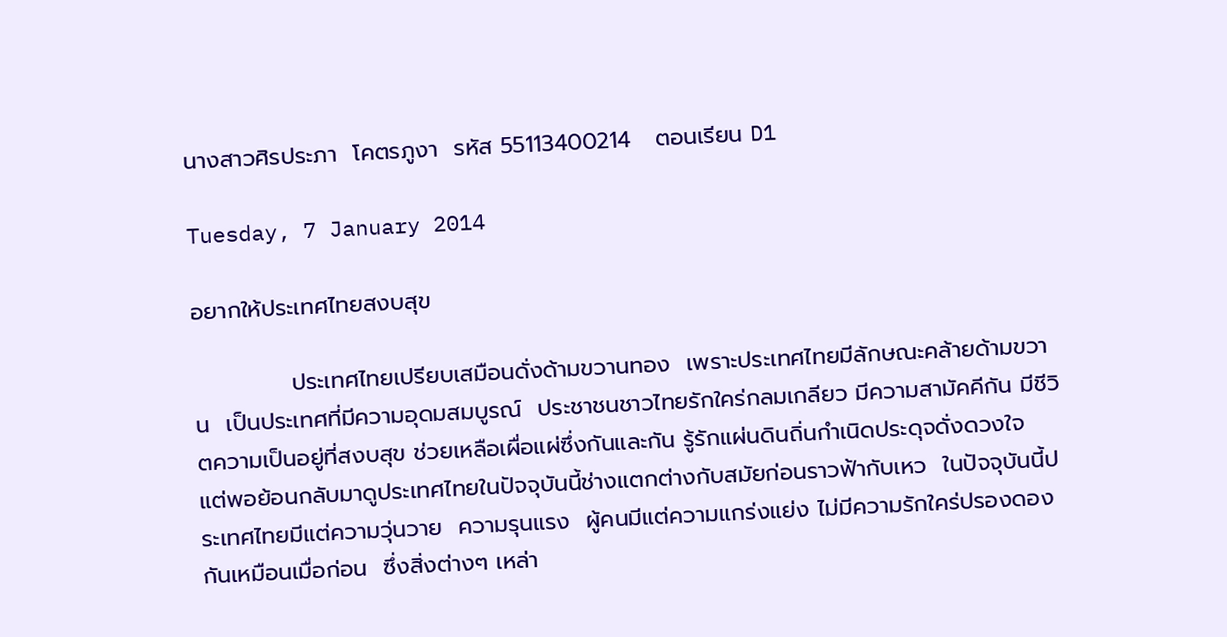นางสาวศิรประภา  โคตรภูงา  รหัส 55113400214   ตอนเรียน D1

Tuesday, 7 January 2014

อยากให้ประเทศไทยสงบสุข

            ประเทศไทยเปรียบเสมือนดั่งด้ามขวานทอง  เพราะประเทศไทยมีลักษณะคล้ายด้ามขวาน  เป็นประเทศที่มีความอุดมสมบูรณ์  ประชาชนชาวไทยรักใคร่กลมเกลียว มีความสามัคคีกัน มีชีวิตความเป็นอยู่ที่สงบสุข ช่วยเหลือเผื่อแผ่ซึ่งกันและกัน รู้รักแผ่นดินถิ่นกำเนิดประดุจดั่งดวงใจ  แต่พอย้อนกลับมาดูประเทศไทยในปัจจุบันนี้ช่างแตกต่างกับสมัยก่อนราวฟ้ากับเหว  ในปัจจุบันนี้ประเทศไทยมีแต่ความวุ่นวาย  ความรุนแรง  ผู้คนมีแต่ความแกร่งแย่ง ไม่มีความรักใคร่ปรองดองกันเหมือนเมื่อก่อน  ซึ่งสิ่งต่างๆ เหล่า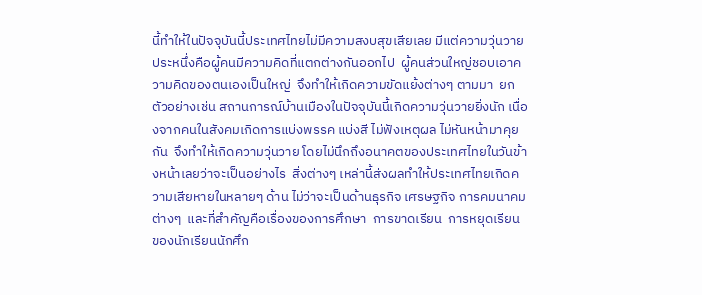นี้ทำให้ในปัจจุบันนี้ประเทศไทยไม่มีความสงบสุขเสียเลย มีแต่ความวุ่นวาย  ประหนึ่งคือผู้คนมีความคิดที่แตกต่างกันออกไป  ผู้คนส่วนใหญ่ชอบเอาความคิดของตนเองเป็นใหญ่  จึงทำให้เกิดความขัดแย้งต่างๆ ตามมา  ยกตัวอย่างเช่น สถานการณ์บ้านเมืองในปัจจุบันนี้เกิดความวุ่นวายยิ่งนัก เนื่องจากคนในสังคมเกิดการแบ่งพรรค แบ่งสี ไม่ฟังเหตุผล ไม่หันหน้ามาคุยกัน  จึงทำให้เกิดความวุ่นวาย โดยไม่นึกถึงอนาคตของประเทศไทยในวันข้างหน้าเลยว่าจะเป็นอย่างไร  สิ่งต่างๆ เหล่านี้ส่งผลทำให้ประเทศไทยเกิดความเสียหายในหลายๆ ด้าน ไม่ว่าจะเป็นด้านธุรกิจ เศรษฐกิจ การคมนาคมต่างๆ  และที่สำคัญคือเรื่องของการศึกษา  การขาดเรียน  การหยุดเรียน ของนักเรียนนักศึก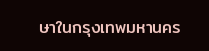ษาในกรุงเทพมหานคร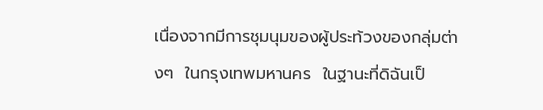เนื่องจากมีการชุมนุมของผู้ประท้วงของกลุ่มต่างๆ  ในกรุงเทพมหานคร  ในฐานะที่ดิฉันเป็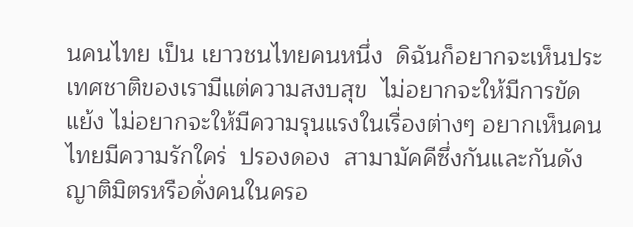นคนไทย เป็น เยาวชนไทยคนหนึ่ง  ดิฉันก็อยากจะเห็นประเทศชาติของเรามีแต่ความสงบสุข  ไม่อยากจะให้มีการขัดแย้ง ไม่อยากจะให้มีความรุนแรงในเรื่องต่างๆ อยากเห็นคนไทยมีความรักใคร่  ปรองดอง  สามามัคคีซึ่งกันและกันดังญาติมิตรหรือดั่งคนในครอ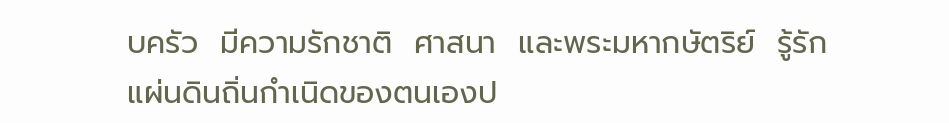บครัว  มีความรักชาติ  ศาสนา  และพระมหากษัตริย์  รู้รักแผ่นดินถิ่นกำเนิดของตนเองป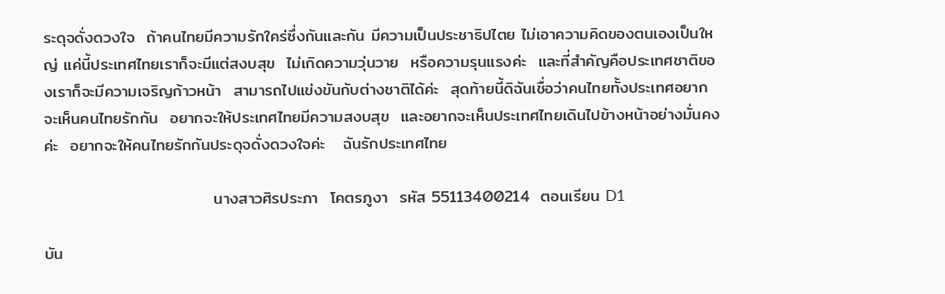ระดุจดั่งดวงใจ  ถ้าคนไทยมีความรักใคร่ซึ่งกันและกัน มีความเป็นประชาธิปไตย ไม่เอาความคิดของตนเองเป็นใหญ่ แค่นี้ประเทศไทยเราก็จะมีแต่สงบสุข  ไม่เกิดความวุ่นวาย  หรือความรุนแรงค่ะ  และที่สำคัญคือประเทศชาติของเราก็จะมีความเจริญก้าวหน้า  สามารถไปแข่งขันกับต่างชาติได้ค่ะ  สุดท้ายนี้ดิฉันเชื่อว่าคนไทยทั้งประเทศอยากจะเห็นคนไทยรักกัน  อยากจะให้ประเทศไทยมีความสงบสุข  และอยากจะเห็นประเทศไทยเดินไปข้างหน้าอย่างมั่นคงค่ะ  อยากจะให้คนไทยรักกันประดุจดั่งดวงใจค่ะ   ฉันรักประเทศไทย

                             นางสาวศิรประภา  โคตรภูงา  รหัส 55113400214  ตอนเรียน D1

บัน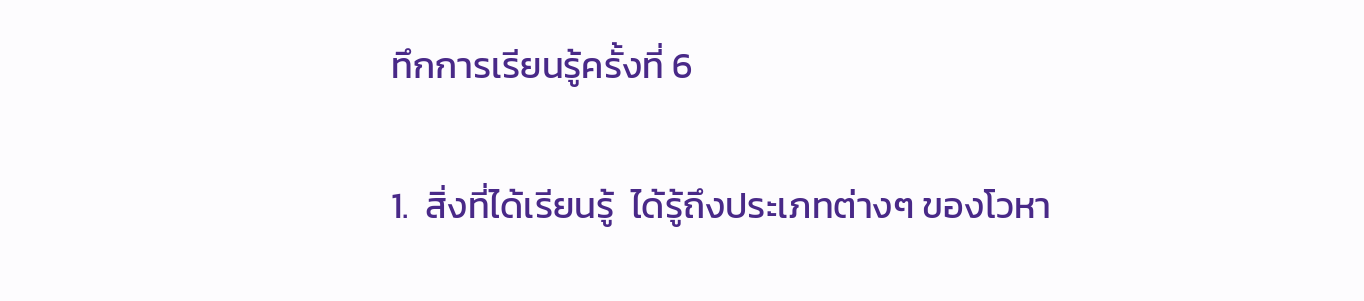ทึกการเรียนรู้ครั้งที่ 6

1.  สิ่งที่ได้เรียนรู้  ได้รู้ถึงประเภทต่างๆ ของโวหา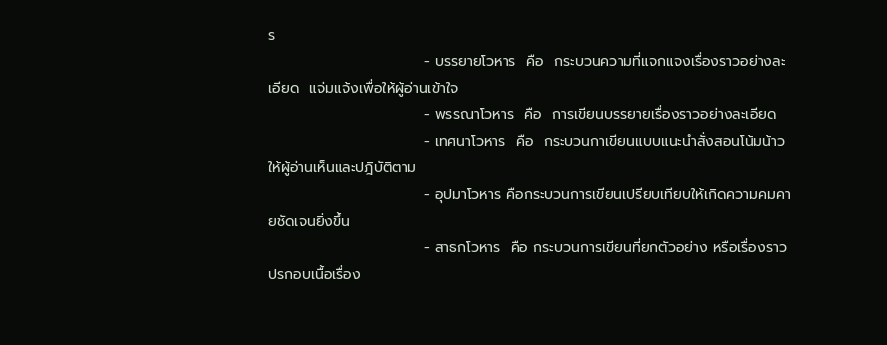ร
                              - บรรยายโวหาร  คือ  กระบวนความที่แจกแจงเรื่องราวอย่างละเอียด  แจ่มแจ้งเพื่อให้ผู้อ่านเข้าใจ
                              - พรรณาโวหาร  คือ  การเขียนบรรยายเรื่องราวอย่างละเอียด
                              - เทศนาโวหาร  คือ  กระบวนกาเขียนแบบแนะนำสั่งสอนโน้มน้าวให้ผู้อ่านเห็นและปฎิบัติตาม
                              - อุปมาโวหาร คือกระบวนการเขียนเปรียบเทียบให้เกิดความคมคายชัดเจนยิ่งขึ้น
                              - สาธกโวหาร  คือ กระบวนการเขียนที่ยกตัวอย่าง หรือเรื่องราวปรกอบเนื้อเรื่อง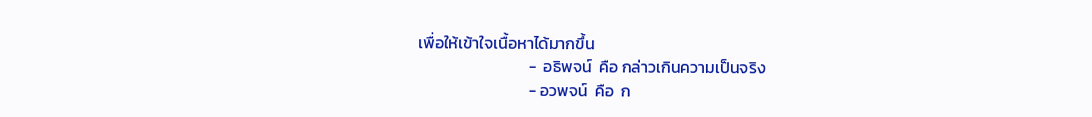เพื่อให้เข้าใจเนื้อหาได้มากขึ้น
                              -  อธิพจน์  คือ กล่าวเกินความเป็นจริง
                              - อวพจน์  คือ  ก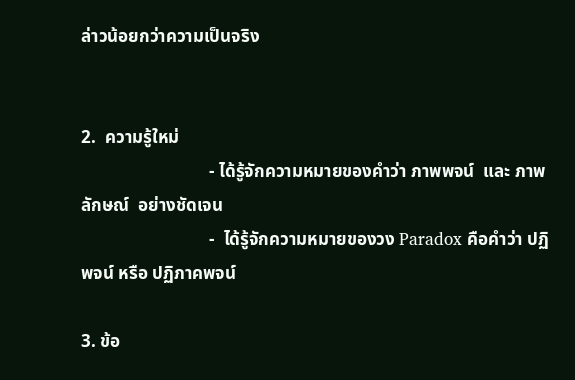ล่าวน้อยกว่าความเป็นจริง


2.  ความรู้ใหม่
                             - ได้รู้จักความหมายของคำว่า ภาพพจน์  และ ภาพลักษณ์  อย่างชัดเจน
                             -  ได้รู้จักความหมายของวง Paradox คือคำว่า ปฏิพจน์ หรือ ปฏิภาคพจน์

3. ข้อ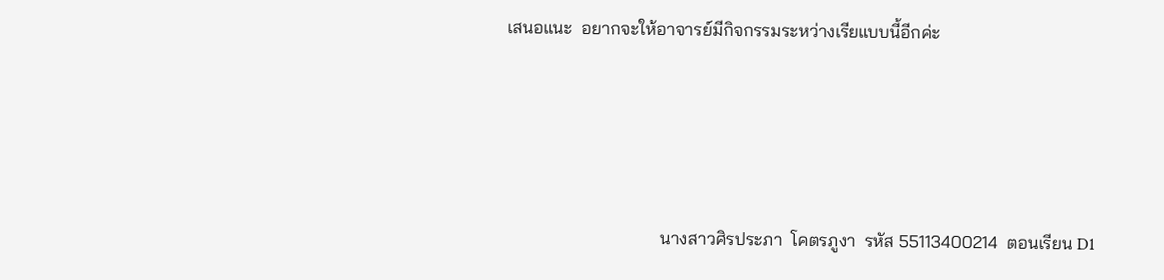เสนอแนะ  อยากจะให้อาจารย์มีกิจกรรมระหว่างเรียแบบนี้อีกค่ะ




                                   นางสาวศิรประภา  โคตรภูงา  รหัส 55113400214  ตอนเรียน D1